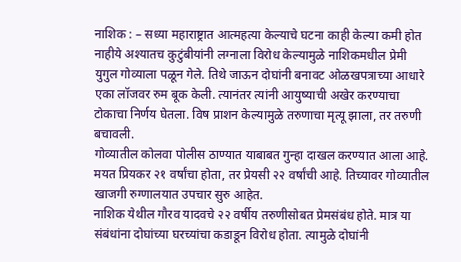नाशिक : – सध्या महाराष्ट्रात आत्महत्या केल्याचे घटना काही केल्या कमी होत नाहीये अश्यातच कुटुंबीयांनी लग्नाला विरोध केल्यामुळे नाशिकमधील प्रेमी युगुल गोव्याला पळून गेले. तिथे जाऊन दोघांनी बनावट ओळखपत्राच्या आधारे एका लॉजवर रुम बूक केली. त्यानंतर त्यांनी आयुष्याची अखेर करण्याचा टोकाचा निर्णय घेतला. विष प्राशन केल्यामुळे तरुणाचा मृत्यू झाला, तर तरुणी बचावली.
गोव्यातील कोलवा पोलीस ठाण्यात याबाबत गुन्हा दाखल करण्यात आला आहे. मयत प्रियकर २१ वर्षांचा होता, तर प्रेयसी २२ वर्षांची आहे. तिच्यावर गोव्यातील खाजगी रुग्णालयात उपचार सुरु आहेत.
नाशिक येथील गौरव यादवचे २२ वर्षीय तरुणीसोबत प्रेमसंबंध होते. मात्र या संबंधांना दोघांच्या घरच्यांचा कडाडून विरोध होता. त्यामुळे दोघांनी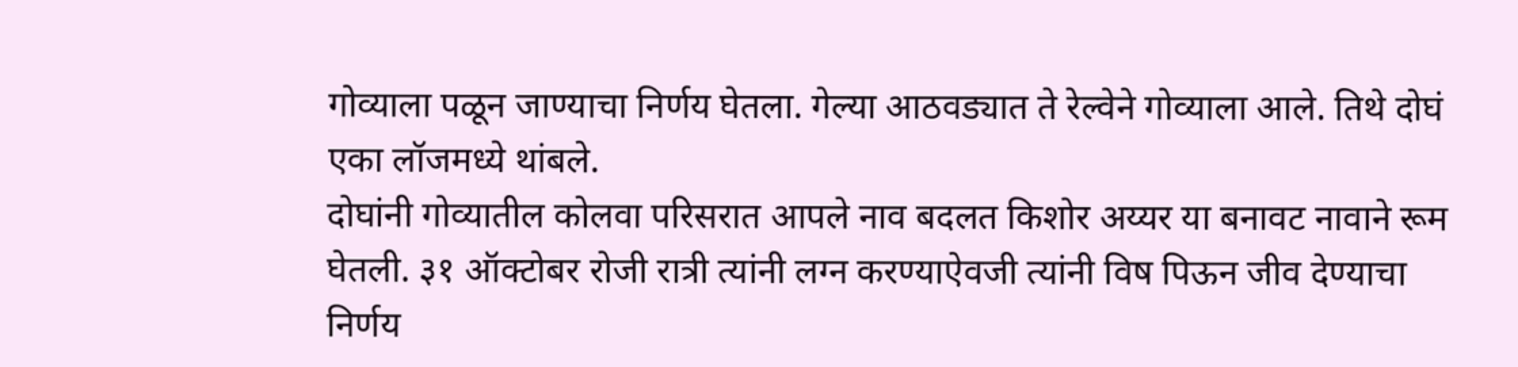गोव्याला पळून जाण्याचा निर्णय घेतला. गेल्या आठवड्यात ते रेल्वेने गोव्याला आले. तिथे दोघं एका लॉजमध्ये थांबले.
दोघांनी गोव्यातील कोलवा परिसरात आपले नाव बदलत किशोर अय्यर या बनावट नावाने रूम घेतली. ३१ ऑक्टोबर रोजी रात्री त्यांनी लग्न करण्याऐवजी त्यांनी विष पिऊन जीव देण्याचा निर्णय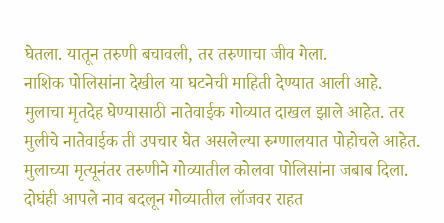घेतला. यातून तरुणी बचावली, तर तरुणाचा जीव गेला.
नाशिक पोलिसांना देखील या घटनेची माहिती देण्यात आली आहे. मुलाचा मृतदेह घेण्यासाठी नातेवाईक गोव्यात दाखल झाले आहेत. तर मुलीचे नातेवाईक ती उपचार घेत असलेल्या रुग्णालयात पोहोचले आहेत. मुलाच्या मृत्यूनंतर तरुणीने गोव्यातील कोलवा पोलिसांना जबाब दिला. दोघंही आपले नाव बदलून गोव्यातील लॉजवर राहत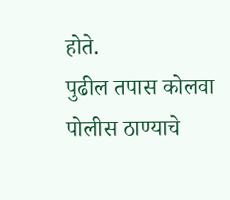होते.
पुढील तपास कोलवा पोलीस ठाण्याचे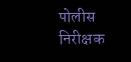पोलीस निरीक्षक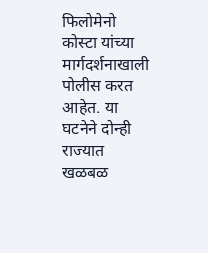फिलोमेनो कोस्टा यांच्या मार्गदर्शनाखाली पोलीस करत आहेत. या घटनेने दोन्ही राज्यात खळबळ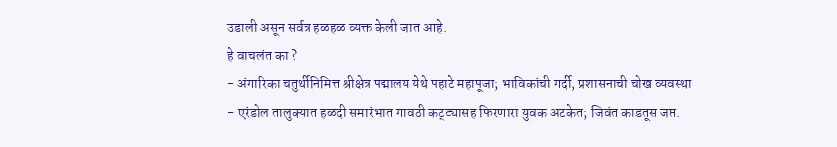उडाली असून सर्वत्र हळहळ व्यक्त केली जात आहे.
हे वाचलंत का ?
- अंगारिका चतुर्थीनिमित्त श्रीक्षेत्र पद्मालय येथे पहाटे महापूजा; भाविकांची गर्दी, प्रशासनाची चोख व्यवस्था
- एरंडोल तालुक्यात हळदी समारंभात गावठी कट्ट्यासह फिरणारा युवक अटकेत; जिवंत काडतूस जप्त.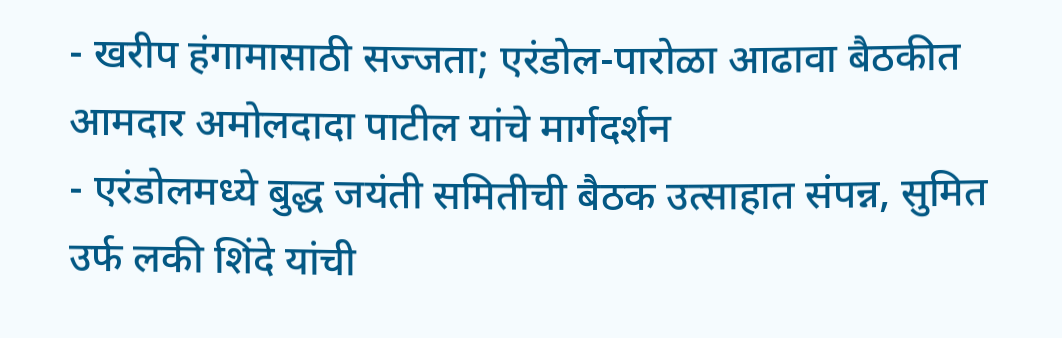- खरीप हंगामासाठी सज्जता; एरंडोल-पारोळा आढावा बैठकीत आमदार अमोलदादा पाटील यांचे मार्गदर्शन
- एरंडोलमध्ये बुद्ध जयंती समितीची बैठक उत्साहात संपन्न, सुमित उर्फ लकी शिंदे यांची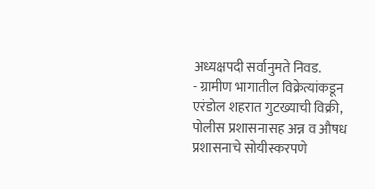अध्यक्षपदी सर्वानुमते निवड.
- ग्रामीण भागातील विक्रेत्यांकडून एरंडोल शहरात गुटख्याची विक्री, पोलीस प्रशासनासह अन्न व औषध प्रशासनाचे सोयीस्करपणे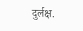दुर्लक्ष.